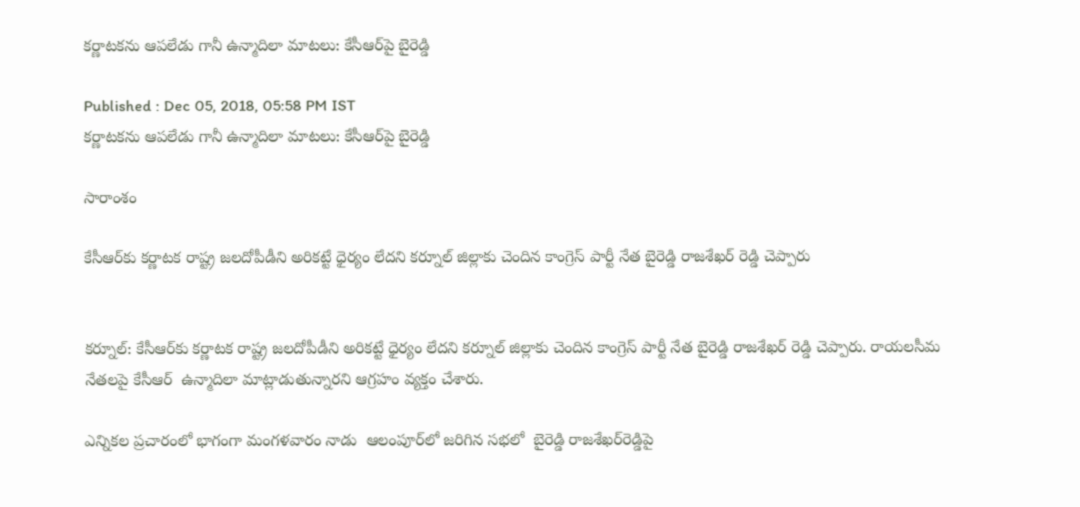కర్ణాటకను ఆపలేడు గానీ ఉన్మాదిలా మాటలు: కేసీఆర్‌పై బైరెడ్డి

Published : Dec 05, 2018, 05:58 PM IST
కర్ణాటకను ఆపలేడు గానీ ఉన్మాదిలా మాటలు: కేసీఆర్‌పై బైరెడ్డి

సారాంశం

కేసీఆర్‌కు కర్ణాటక రాష్ట్ర జలదోపీడీని అరికట్టే ధైర్యం లేదని కర్నూల్ జిల్లాకు చెందిన కాంగ్రెస్ పార్టీ నేత బైరెడ్డి రాజశేఖర్ రెడ్డి చెప్పారు


కర్నూల్: కేసీఆర్‌కు కర్ణాటక రాష్ట్ర జలదోపీడీని అరికట్టే ధైర్యం లేదని కర్నూల్ జిల్లాకు చెందిన కాంగ్రెస్ పార్టీ నేత బైరెడ్డి రాజశేఖర్ రెడ్డి చెప్పారు. రాయలసీమ నేతలపై కేసీఆర్  ఉన్మాదిలా మాట్లాడుతున్నారని ఆగ్రహం వ్యక్తం చేశారు.

ఎన్నికల ప్రచారంలో భాగంగా మంగళవారం నాడు  ఆలంపూర్‌లో జరిగిన సభలో  బైరెడ్డి రాజశేఖర్‌రెడ్డిపై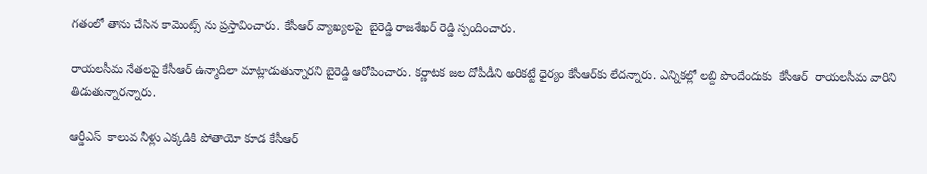గతంలో తాను చేసిన కామెంట్స్ ను ప్రస్తావించారు. కేసీఆర్ వ్యాఖ్యలపై  బైరెడ్డి రాజశేఖర్ రెడ్డి స్పందించారు.

రాయలసీమ నేతలపై కేసీఆర్ ఉన్మాదిలా మాట్లాడుతున్నారని బైరెడ్డి ఆరోపించారు. కర్ణాటక జల దోపీడీని అరికట్టే ధైర్యం కేసీఆర్‌కు లేదన్నారు. ఎన్నికల్లో లబ్ది పొందేందుకు  కేసీఆర్  రాయలసీమ వారిని తిడుతున్నారన్నారు.

ఆర్డీఎస్  కాలువ నీళ్లు ఎక్కడికి పోతాయో కూడ కేసీఆర్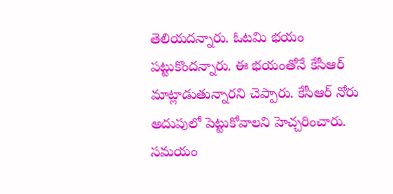తెలియదన్నారు. ఓటమి భయం పట్టుకొందన్నారు. ఈ భయంతోనే కేసీఆర్  మాట్లాడుతున్నారని చెప్పారు. కేసీఆర్ నోరు అదుపులో పెట్టుకోవాలని హెచ్చరించారు. సమయం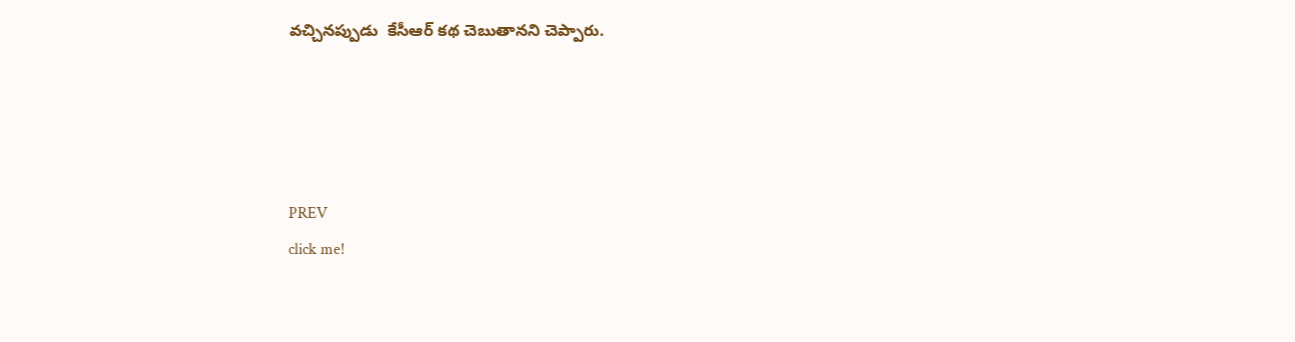వచ్చినప్పుడు  కేసీఆర్ కథ చెబుతానని చెప్పారు.




PREV
click me!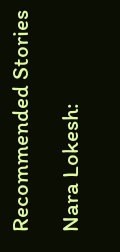Recommended Stories

Nara Lokesh: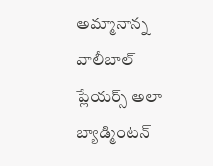అమ్మానాన్న వాలీబాల్ ప్లేయర్స్ అలా బ్యాడ్మింటన్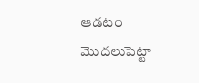ఆడటం మొదలుపెట్టా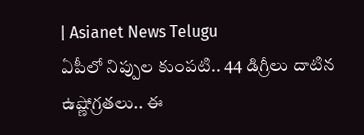| Asianet News Telugu
ఏపీలో నిప్పుల కుంపటి.. 44 డిగ్రీలు దాటిన ఉష్ణోగ్రతలు.. ఈ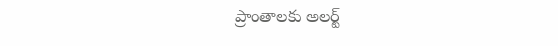ప్రాంతాలకు అలర్ట్